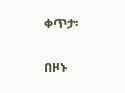ቀጥታ፡

በዞኑ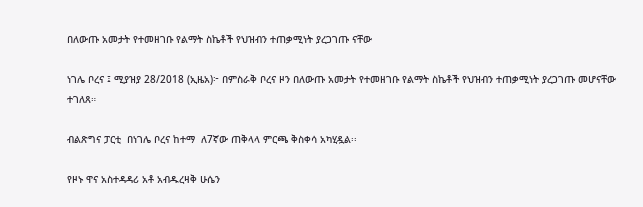በለውጡ አመታት የተመዘገቡ የልማት ስኬቶች የህዝብን ተጠቃሚነት ያረጋገጡ ናቸው

ነገሌ ቦረና ፤ ሚያዝያ 28/2018 (ኢዜአ)፦ በምስራቅ ቦረና ዞን በለውጡ አመታት የተመዘገቡ የልማት ስኬቶች የህዝብን ተጠቃሚነት ያረጋገጡ መሆናቸው ተገለጸ።

ብልጽግና ፓርቲ  በነገሌ ቦረና ከተማ  ለ7ኛው ጠቅላላ ምርጫ ቅስቀሳ አካሂዷል፡፡

የዞኑ ዋና አስተዳዳሪ አቶ አብዱረዛቅ ሁሴን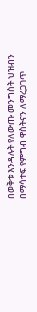በወቅቱ እንዳሉት የለውጡ መንግስት ህዝብን  በማሳተፍ የምግብ ዋስትናን ለማረጋገጥ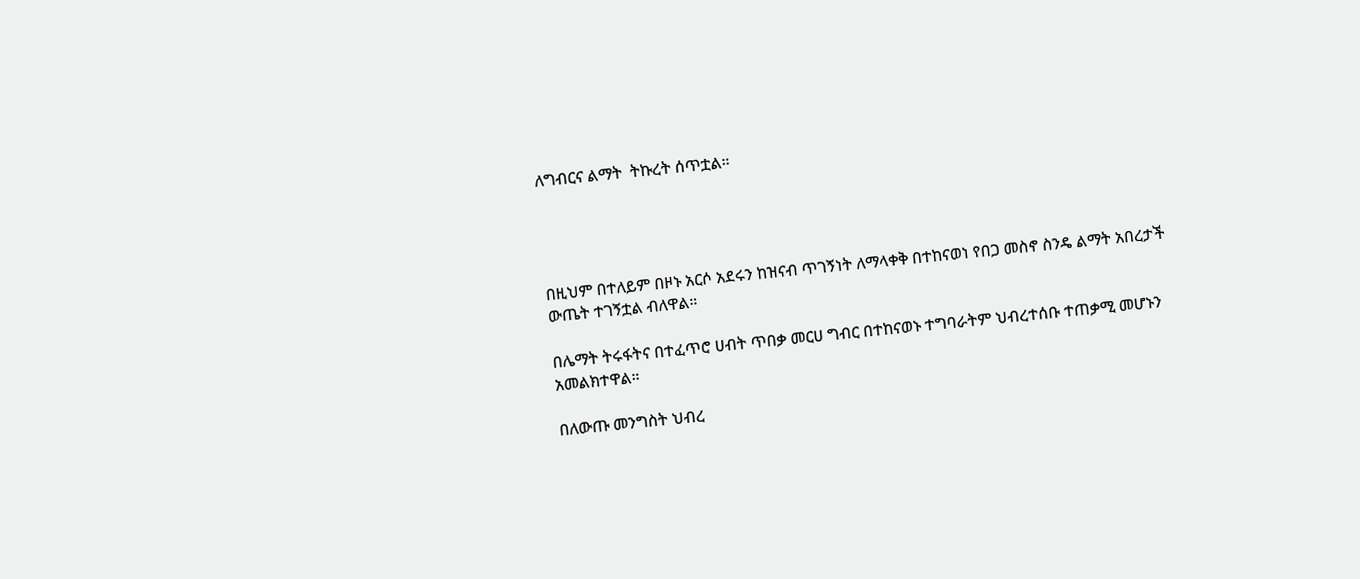ለግብርና ልማት  ትኩረት ሰጥቷል።




በዚህም በተለይም በዞኑ አርሶ አደሩን ከዝናብ ጥገኝነት ለማላቀቅ በተከናወነ የበጋ መስኖ ስንዴ ልማት አበረታች ውጤት ተገኝቷል ብለዋል።

በሌማት ትሩፋትና በተፈጥሮ ሀብት ጥበቃ መርሀ ግብር በተከናወኑ ተግባራትም ህብረተሰቡ ተጠቃሚ መሆኑን አመልክተዋል።

በለውጡ መንግስት ህብረ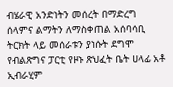ብሄራዊ አንድነትን መሰረት በማድረግ ሰላምና ልማትን ለማስቀጠል አሰባሳቢ ትርክት ላይ መሰራቱን ያነሱት ደግሞ የብልጽግና ፓርቲ የዞኑ ጽህፈት ቤት ሀላፊ አቶ ኢብራሂም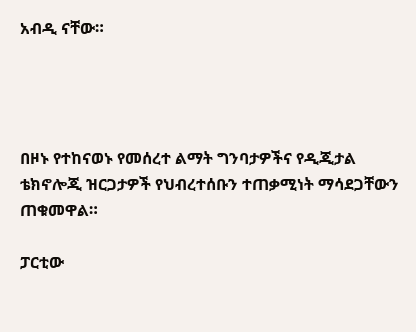አብዲ ናቸው።




በዞኑ የተከናወኑ የመሰረተ ልማት ግንባታዎችና የዲጂታል ቴክኖሎጂ ዝርጋታዎች የህብረተሰቡን ተጠቃሚነት ማሳደጋቸውን ጠቁመዋል።

ፓርቲው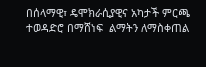በሰላማዊ፣ ዴሞክራሲያዊና አካታች ምርጫ ተወዳድሮ በማሸነፍ  ልማትን ለማስቀጠል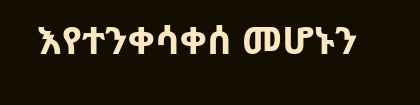እየተንቀሳቀሰ መሆኑን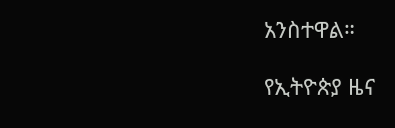አንስተዋል።

የኢትዮጵያ ዜና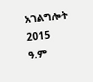አገልግሎት
2015
ዓ.ም